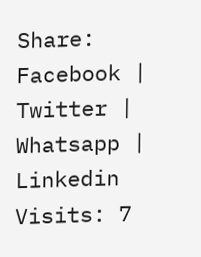Share: Facebook | Twitter | Whatsapp | Linkedin Visits: 7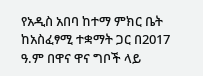የአዲስ አበባ ከተማ ምክር ቤት ከአስፈፃሚ ተቋማት ጋር በ2017 ዓ.ም በዋና ዋና ግቦች ላይ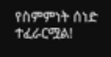የስምምነት ሰነድ ተፈራርሟል!